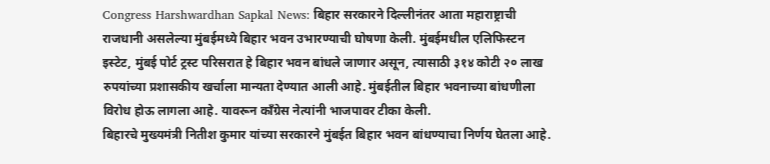Congress Harshwardhan Sapkal News: बिहार सरकारने दिल्लीनंतर आता महाराष्ट्राची राजधानी असलेल्या मुंबईमध्ये बिहार भवन उभारण्याची घोषणा केली. मुंबईमधील एलिफिस्टन इस्टेट, मुंबई पोर्ट ट्रस्ट परिसरात हे बिहार भवन बांधले जाणार असून, त्यासाठी ३१४ कोटी २० लाख रुपयांच्या प्रशासकीय खर्चाला मान्यता देण्यात आली आहे. मुंबईतील बिहार भवनाच्या बांधणीला विरोध होऊ लागला आहे. यावरून काँग्रेस नेत्यांनी भाजपावर टीका केली.
बिहारचे मुख्यमंत्री नितीश कुमार यांच्या सरकारने मुंबईत बिहार भवन बांधण्याचा निर्णय घेतला आहे.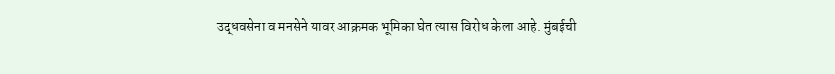उद्धवसेना व मनसेने यावर आक्रमक भूमिका घेत त्यास विरोध केला आहे. मुंबईची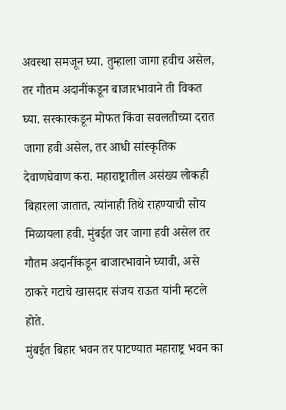अवस्था समजून घ्या. तुम्हाला जागा हवीच असेल, तर गौतम अदानींकडून बाजारभावाने ती विकत घ्या. सरकारकडून मोफत किंवा सवलतीच्या दरात जागा हवी असेल, तर आधी सांस्कृतिक देवाणघेवाण करा. महाराष्ट्रातील असंख्य लोकही बिहारला जातात, त्यांनाही तिथे राहण्याची सोय मिळायला हवी. मुंबईत जर जागा हवी असेल तर गौतम अदानींकडून बाजारभावाने घ्यावी, असे ठाकरे गटाचे खासदार संजय राऊत यांनी म्हटले होते.
मुंबईत बिहार भवन तर पाटण्यात महाराष्ट्र भवन का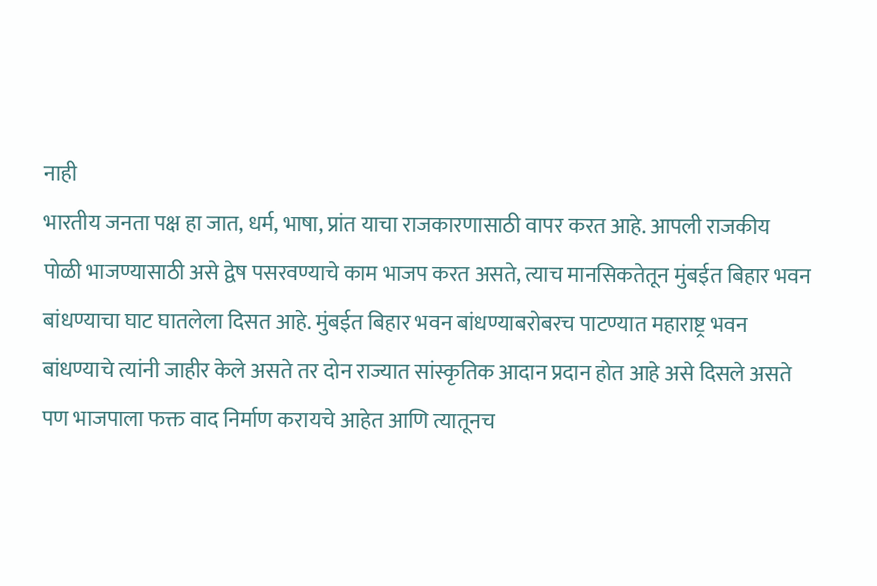नाही
भारतीय जनता पक्ष हा जात, धर्म, भाषा, प्रांत याचा राजकारणासाठी वापर करत आहे. आपली राजकीय पोळी भाजण्यासाठी असे द्वेष पसरवण्याचे काम भाजप करत असते, त्याच मानसिकतेतून मुंबईत बिहार भवन बांधण्याचा घाट घातलेला दिसत आहे. मुंबईत बिहार भवन बांधण्याबरोबरच पाटण्यात महाराष्ट्र भवन बांधण्याचे त्यांनी जाहीर केले असते तर दोन राज्यात सांस्कृतिक आदान प्रदान होत आहे असे दिसले असते पण भाजपाला फक्त वाद निर्माण करायचे आहेत आणि त्यातूनच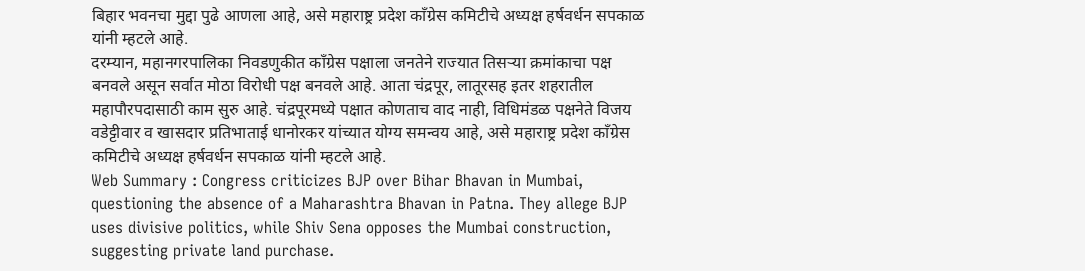बिहार भवनचा मुद्दा पुढे आणला आहे, असे महाराष्ट्र प्रदेश काँग्रेस कमिटीचे अध्यक्ष हर्षवर्धन सपकाळ यांनी म्हटले आहे.
दरम्यान, महानगरपालिका निवडणुकीत काँग्रेस पक्षाला जनतेने राज्यात तिसऱ्या क्रमांकाचा पक्ष बनवले असून सर्वात मोठा विरोधी पक्ष बनवले आहे. आता चंद्रपूर, लातूरसह इतर शहरातील महापौरपदासाठी काम सुरु आहे. चंद्रपूरमध्ये पक्षात कोणताच वाद नाही, विधिमंडळ पक्षनेते विजय वडेट्टीवार व खासदार प्रतिभाताई धानोरकर यांच्यात योग्य समन्वय आहे, असे महाराष्ट्र प्रदेश काँग्रेस कमिटीचे अध्यक्ष हर्षवर्धन सपकाळ यांनी म्हटले आहे.
Web Summary : Congress criticizes BJP over Bihar Bhavan in Mumbai, questioning the absence of a Maharashtra Bhavan in Patna. They allege BJP uses divisive politics, while Shiv Sena opposes the Mumbai construction, suggesting private land purchase.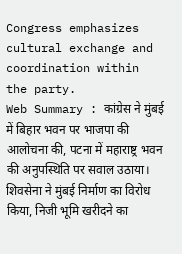Congress emphasizes cultural exchange and coordination within the party.
Web Summary : कांग्रेस ने मुंबई में बिहार भवन पर भाजपा की आलोचना की, पटना में महाराष्ट्र भवन की अनुपस्थिति पर सवाल उठाया। शिवसेना ने मुंबई निर्माण का विरोध किया, निजी भूमि खरीदने का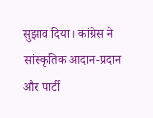सुझाव दिया। कांग्रेस ने सांस्कृतिक आदान-प्रदान और पार्टी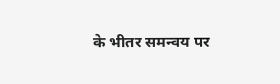के भीतर समन्वय पर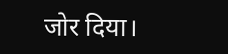जोर दिया।